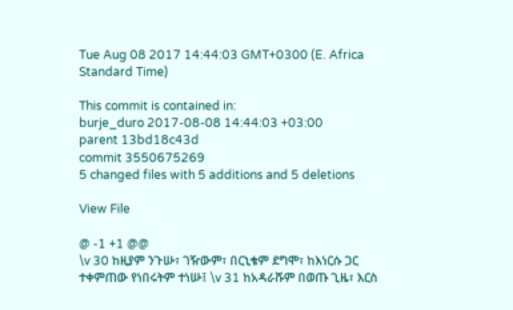Tue Aug 08 2017 14:44:03 GMT+0300 (E. Africa Standard Time)

This commit is contained in:
burje_duro 2017-08-08 14:44:03 +03:00
parent 13bd18c43d
commit 3550675269
5 changed files with 5 additions and 5 deletions

View File

@ -1 +1 @@
\v 30 ከዚያም ንጉሡ፣ ገዥውም፣ በርኒቄም ደግሞ፣ ከእነርሱ ጋር ተቀምጠው የነበሩትም ተነሡ፤ \v 31 ከአዳራሹም በወጡ ጊዜ፣ እርስ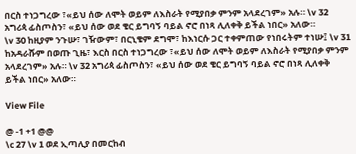በርስ ተነጋግረው ፣«ይህ ሰው ለሞት ወይም ለእስራት የሚያበቃ ምንም አላደረገም» አሉ። \v 32 አግሪጳ ፊስጦስን፣ «ይህ ሰው ወደ ቄር ይግባኝ ባይል ኖሮ በነጻ ሊለቀቅ ይችል ነበር» አለው።
\v 30 ከዚያም ንጉሡ፣ ገዥውም፣ በርኒቄም ደግሞ፣ ከእነርሱ ጋር ተቀምጠው የነበሩትም ተነሡ፤ \v 31 ከአዳራሹም በወጡ ጊዜ፣ እርስ በርስ ተነጋግረው ፣«ይህ ሰው ለሞት ወይም ለእስራት የሚያበቃ ምንም አላደረገም» አሉ። \v 32 አግሪጳ ፊስጦስን፣ «ይህ ሰው ወደ ቄር ይግባኝ ባይል ኖሮ በነጻ ሊለቀቅ ይችል ነበር» አለው።

View File

@ -1 +1 @@
\c 27 \v 1 ወደ ኢጣሊያ በመርከብ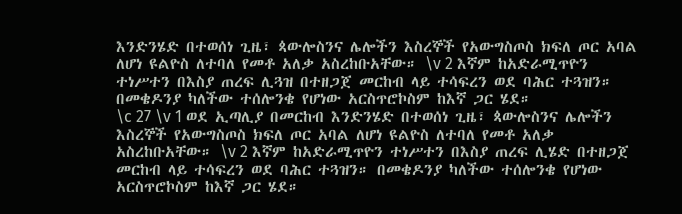እንድንሄድ በተወሰነ ጊዜ፣ ጳውሎስንና ሌሎችን እስረኞች የአውግስጦስ ክፍለ ጦር አባል ለሆነ ዩልዮስ ለተባለ የመቶ አለቃ አስረከቡአቸው። \v 2 እኛም ከአድራሚጥዮን ተነሥተን በእስያ ጠረፍ ሊጓዝ በተዘጋጀ መርከብ ላይ ተሳፍረን ወደ ባሕር ተጓዝን። በመቄዶንያ ካለችው ተሰሎንቄ የሆነው አርስጥሮኮስም ከእኛ ጋር ሄደ።
\c 27 \v 1 ወደ ኢጣሊያ በመርከብ እንድንሄድ በተወሰነ ጊዜ፣ ጳውሎስንና ሌሎችን እስረኞች የአውግስጦስ ክፍለ ጦር አባል ለሆነ ዩልዮስ ለተባለ የመቶ አለቃ አስረከቡአቸው። \v 2 እኛም ከአድራሚጥዮን ተነሥተን በእስያ ጠረፍ ሊሄድ በተዘጋጀ መርከብ ላይ ተሳፍረን ወደ ባሕር ተጓዝን። በመቄዶንያ ካለችው ተሰሎንቄ የሆነው አርስጥሮኮስም ከእኛ ጋር ሄደ።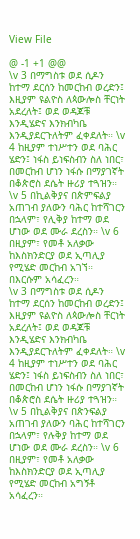View File

@ -1 +1 @@
\v 3 በማግስቱ ወደ ሲዶን ከተማ ደርሰን ከመርከብ ወረድን፤ እዚያም ዩልዮስ ለጳውሎስ ቸርነት አደረለት፤ ወደ ወዳጆቹ እንዲሄድና እንክብካቤ እንዲያደርጉለትም ፈቀደለት። \v 4 ከዚያም ተነሥተን ወደ ባሕር ሄድን፤ ነፋስ ይነፍስብን ስለ ነበር፣ በመርከብ ሆነን ነፋሱ በማያገኛት በቆጵሮስ ደሴት ዙሪያ ተጓዝን። \v 5 በኪልቅያና በጵምፍልያ አጠገብ ያለውን ባሕር ከተሻገርን በኋላም፣ የሊቅያ ከተማ ወደ ሆነው ወደ ሙራ ደረስን። \v 6 በዚያም፣ የመቶ አለቃው ከእስክንድርያ ወደ ኢጣሊያ የሚሄድ መርከብ አገኘ። በእርሱም አሳፈረን።
\v 3 በማግስቱ ወደ ሲዶን ከተማ ደርሰን ከመርከብ ወረድን፤ እዚያም ዩልዮስ ለጳውሎስ ቸርነት አደረለት፤ ወደ ወዳጆቹ እንዲሄድና እንክብካቤ እንዲያደርጉለትም ፈቀደለት። \v 4 ከዚያም ተነሥተን ወደ ባሕር ሄድን፤ ነፋስ ይነፍስብን ስለ ነበር፣ በመርከብ ሆነን ነፋሱ በማያገኛት በቆጵሮስ ደሴት ዙሪያ ተጓዝን። \v 5 በኪልቅያና በጵንፍልያ አጠገብ ያለውን ባሕር ከተሻገርን በኋላም፣ የሉቅያ ከተማ ወደ ሆነው ወደ ሙራ ደረስን። \v 6 በዚያም፣ የመቶ አለቃው ከእስክንድርያ ወደ ኢጣሊያ የሚሄድ መርከብ አግኝቶ አሳፈረን።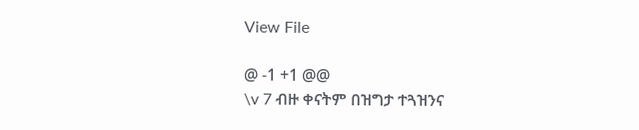View File

@ -1 +1 @@
\v 7 ብዙ ቀናትም በዝግታ ተጓዝንና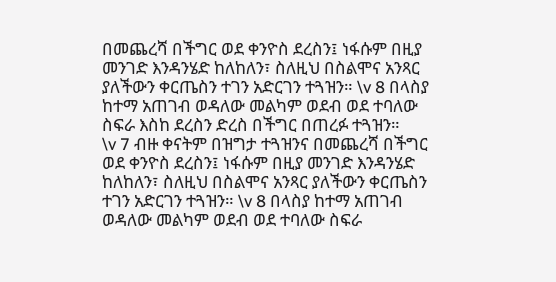በመጨረሻ በችግር ወደ ቀንዮስ ደረስን፤ ነፋሱም በዚያ መንገድ እንዳንሄድ ከለከለን፣ ስለዚህ በስልሞና አንጻር ያለችውን ቀርጤስን ተገን አድርገን ተጓዝን። \v 8 በላስያ ከተማ አጠገብ ወዳለው መልካም ወደብ ወደ ተባለው ስፍራ እስከ ደረስን ድረስ በችግር በጠረፉ ተጓዝን።
\v 7 ብዙ ቀናትም በዝግታ ተጓዝንና በመጨረሻ በችግር ወደ ቀንዮስ ደረስን፤ ነፋሱም በዚያ መንገድ እንዳንሄድ ከለከለን፣ ስለዚህ በስልሞና አንጻር ያለችውን ቀርጤስን ተገን አድርገን ተጓዝን። \v 8 በላስያ ከተማ አጠገብ ወዳለው መልካም ወደብ ወደ ተባለው ስፍራ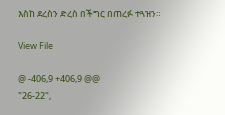እስከ ደረስን ድረስ በችግር በጠረፉ ተጓዝን።

View File

@ -406,9 +406,9 @@
"26-22",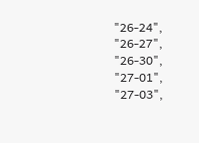"26-24",
"26-27",
"26-30",
"27-01",
"27-03",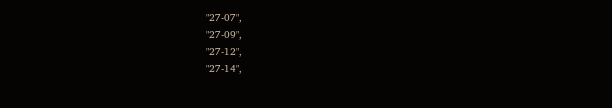"27-07",
"27-09",
"27-12",
"27-14",